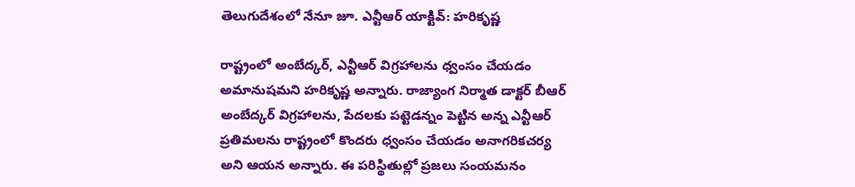తెలుగుదేశంలో నేనూ జూ. ఎన్టీఆర్ యాక్టివ్: హరికృష్ణ

రాష్ట్రంలో అంబేద్కర్, ఎన్టీఆర్ విగ్రహాలను ధ్వంసం చేయడం అమానుషమని హరికృష్ణ అన్నారు. రాజ్యాంగ నిర్మాత డాక్టర్ బీఆర్ అంబేద్కర్ విగ్రహాలను, పేదలకు పట్టెడన్నం పెట్టిన అన్న ఎన్టీఆర్ ప్రతిమలను రాష్ట్రంలో కొందరు ధ్వంసం చేయడం అనాగరికచర్య అని ఆయన అన్నారు. ఈ పరిస్థితుల్లో ప్రజలు సంయమనం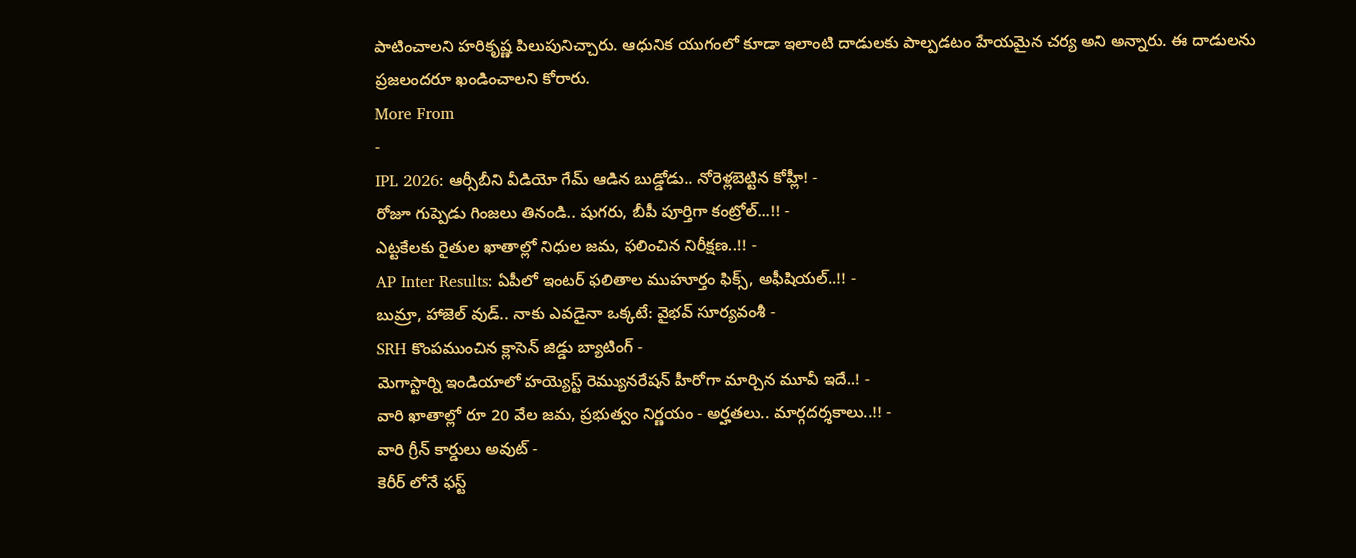పాటించాలని హరికృష్ణ పిలుపునిచ్చారు. ఆధునిక యుగంలో కూడా ఇలాంటి దాడులకు పాల్పడటం హేయమైన చర్య అని అన్నారు. ఈ దాడులను ప్రజలందరూ ఖండించాలని కోరారు.
More From
-
IPL 2026: ఆర్సీబీని వీడియో గేమ్ ఆడిన బుడ్డోడు.. నోరెళ్లబెట్టిన కోహ్లీ! -
రోజూ గుప్పెడు గింజలు తినండి.. షుగరు, బీపీ పూర్తిగా కంట్రోల్...!! -
ఎట్టకేలకు రైతుల ఖాతాల్లో నిధుల జమ, ఫలించిన నిరీక్షణ..!! -
AP Inter Results: ఏపీలో ఇంటర్ ఫలితాల ముహూర్తం ఫిక్స్, అఫీషియల్..!! -
బుమ్రా, హాజెల్ వుడ్.. నాకు ఎవడైనా ఒక్కటే: వైభవ్ సూర్యవంశీ -
SRH కొంపముంచిన క్లాసెన్ జిడ్డు బ్యాటింగ్ -
మెగాస్టార్ని ఇండియాలో హయ్యెస్ట్ రెమ్యునరేషన్ హీరోగా మార్చిన మూవీ ఇదే..! -
వారి ఖాతాల్లో రూ 20 వేల జమ, ప్రభుత్వం నిర్ణయం - అర్హతలు.. మార్గదర్శకాలు..!! -
వారి గ్రీన్ కార్డులు అవుట్ -
కెరీర్ లోనే ఫస్ట్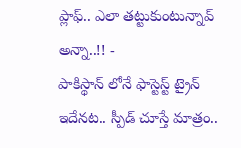ప్లాఫ్.. ఎలా తట్టుకుంటున్నావ్ అన్నా..!! -
పాకిస్థాన్ లోనే ఫాస్టెస్ట్ ట్రైన్ ఇదేనట.. స్పీడ్ చూస్తే మాత్రం..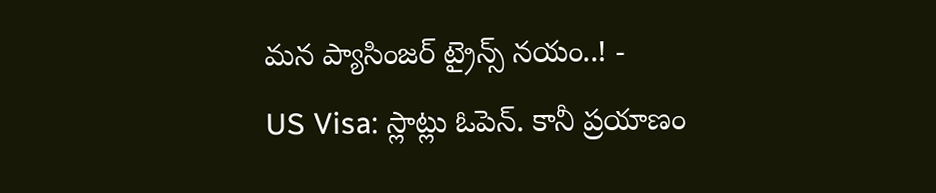మన ప్యాసింజర్ ట్రైన్స్ నయం..! -
US Visa: స్లాట్లు ఓపెన్. కానీ ప్రయాణం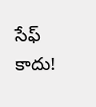సేఫ్ కాదు!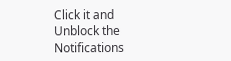Click it and Unblock the Notifications